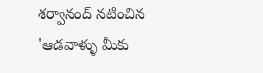శర్వానంద్ నటించిన 'ఆడవాళ్ళు మీకు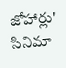జోహార్లు' సినిమా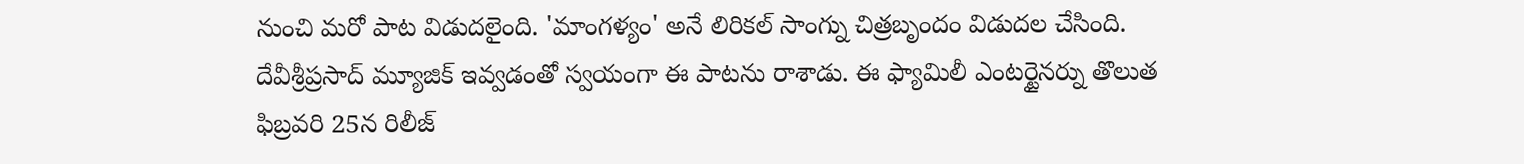నుంచి మరో పాట విడుదలైంది. 'మాంగళ్యం' అనే లిరికల్ సాంగ్ను చిత్రబృందం విడుదల చేసింది. దేవీశ్రీప్రసాద్ మ్యూజిక్ ఇవ్వడంతో స్వయంగా ఈ పాటను రాశాడు. ఈ ఫ్యామిలీ ఎంటర్టైనర్ను తొలుత ఫిబ్రవరి 25న రిలీజ్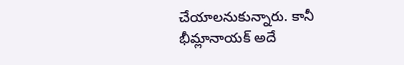చేయాలనుకున్నారు. కానీ భీమ్లానాయక్ అదే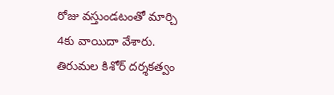రోజు వస్తుండటంతో మార్చి 4కు వాయిదా వేశారు. తిరుమల కిశోర్ దర్శకత్వం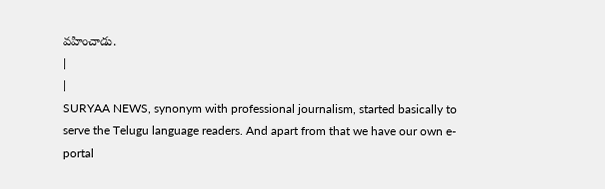వహించాడు.
|
|
SURYAA NEWS, synonym with professional journalism, started basically to serve the Telugu language readers. And apart from that we have our own e-portal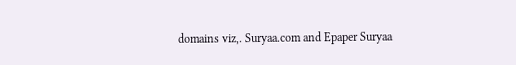domains viz,. Suryaa.com and Epaper Suryaa